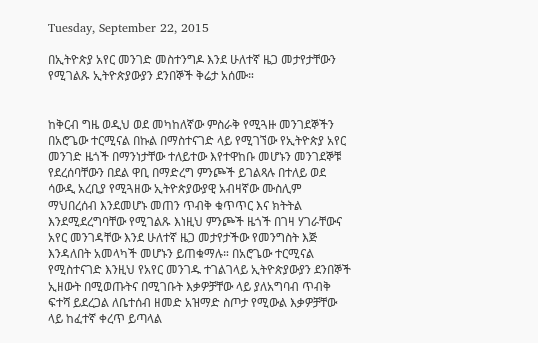Tuesday, September 22, 2015

በኢትዮጵያ አየር መንገድ መስተንግዶ እንደ ሁለተኛ ዜጋ መታየታቸውን የሚገልጹ ኢትዮጵያውያን ደንበኞች ቅሬታ አሰሙ።


ከቅርብ ግዜ ወዲህ ወደ መካከለኛው ምስራቅ የሚጓዙ መንገደኞችን በአሮጌው ተርሚናል በኩል በማስተናገድ ላይ የሚገኘው የኢትዮጵያ አየር መንገድ ዜጎች በማንነታቸው ተለይተው እየተዋከቡ መሆኑን መንገደኞቹ የደረሰባቸውን በደል ዋቢ በማድረግ ምንጮች ይገልጻሉ በተለይ ወደ ሳውዲ አረቢያ የሚጓዘው ኢትዮጵያውያዊ አብዛኛው ሙስሊም ማህበረሰብ እንደመሆኑ መጠን ጥብቅ ቁጥጥር እና ክትትል እንደሚደረግባቸው የሚገልጹ እነዚህ ምንጮች ዜጎች በገዛ ሃገራቸውና አየር መንገዳቸው እንደ ሁለተኛ ዜጋ መታየታችው የመንግስት እጅ እንዳለበት አመላካች መሆኑን ይጠቁማሉ። በአሮጌው ተርሚናል የሚስተናገድ እንዚህ የአየር መንገዱ ተገልገላይ ኢትዮጵያውያን ደንበኞች ኢዘውት በሚወጡትና በሚገቡት እቃዎቻቸው ላይ ያለአግባብ ጥብቅ ፍተሻ ይደረጋል ለቤተሰብ ዘመድ አዝማድ ስጦታ የሚውል እቃዎቻቸው ላይ ከፈተኛ ቀረጥ ይጣላል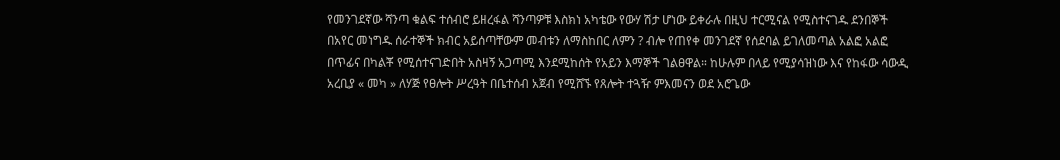የመንገደኛው ሻንጣ ቁልፍ ተሰብሮ ይዘረፋል ሻንጣዎቹ እስክነ አካቴው የውሃ ሽታ ሆነው ይቀራሉ በዚህ ተርሚናል የሚስተናገዱ ደንበኞች በአየር መነግዱ ሰራተኞች ክብር አይሰጣቸውም መብቱን ለማስከበር ለምን ? ብሎ የጠየቀ መንገደኛ የሰደባል ይገለመጣል አልፎ አልፎ በጥፊና በካልቾ የሚሰተናገድበት አስዛኝ አጋጣሚ እንደሚከሰት የአይን እማኞች ገልፀዋል። ከሁሉም በላይ የሚያሳዝነው እና የከፋው ሳውዲ አረቢያ « መካ » ለሃጅ የፀሎት ሥረዓት በቤተሰብ አጀብ የሚሸኙ የጸሎት ተጓዥ ምእመናን ወደ አሮጌው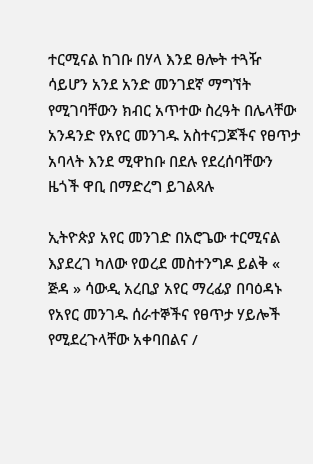ተርሚናል ከገቡ በሃላ እንደ ፀሎት ተጓዥ ሳይሆን አንደ አንድ መንገደኛ ማግኘት የሚገባቸውን ክብር አጥተው ስረዓት በሌላቸው አንዳንድ የአየር መንገዱ አስተናጋጆችና የፀጥታ አባላት እንደ ሚዋከቡ በደሉ የደረሰባቸውን ዜጎች ዋቢ በማድረግ ይገልጻሉ

ኢትዮጵያ አየር መንገድ በአሮጌው ተርሚናል እያደረገ ካለው የወረደ መስተንግዶ ይልቅ « ጅዳ » ሳውዲ አረቢያ አየር ማረፊያ በባዕዳኑ የአየር መንገዱ ሰራተኞችና የፀጥታ ሃይሎች የሚደረጉላቸው አቀባበልና /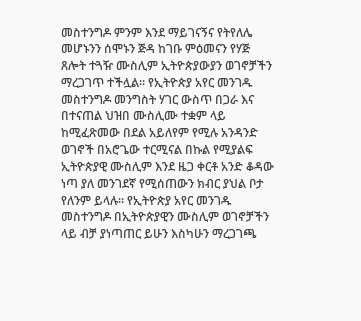መስተንግዶ ምንም እንደ ማይገናኝና የትየለሌ መሆኑንን ሰሞኑን ጅዳ ከገቡ ምዕመናን የሃጅ ጸሎት ተጓዥ ሙስሊም ኢትዮጵያውያን ወገኖቻችን ማረጋገጥ ተችሏል። የኢትዮጵያ አየር መንገዱ መስተንግዶ መንግስት ሃገር ውስጥ በጋራ እና በተናጠል ህዝበ ሙስሊሙ ተቋም ላይ ከሚፈጽመው በደል አይለየም የሚሉ አንዳንድ ወገኖች በአሮጌው ተርሚናል በኩል የሚያልፍ ኢትዮጵያዊ ሙስሊም እንደ ዜጋ ቀርቶ አንድ ቆዳው ነጣ ያለ መንገደኛ የሚሰጠውን ክብር ያህል ቦታ የለንም ይላሉ። የኢትዮጵያ አየር መንገዱ መስተንግዶ በኢትዮጵያዊን ሙስሊም ወገኖቻችን ላይ ብቻ ያነጣጠር ይሁን እስካሁን ማረጋገጫ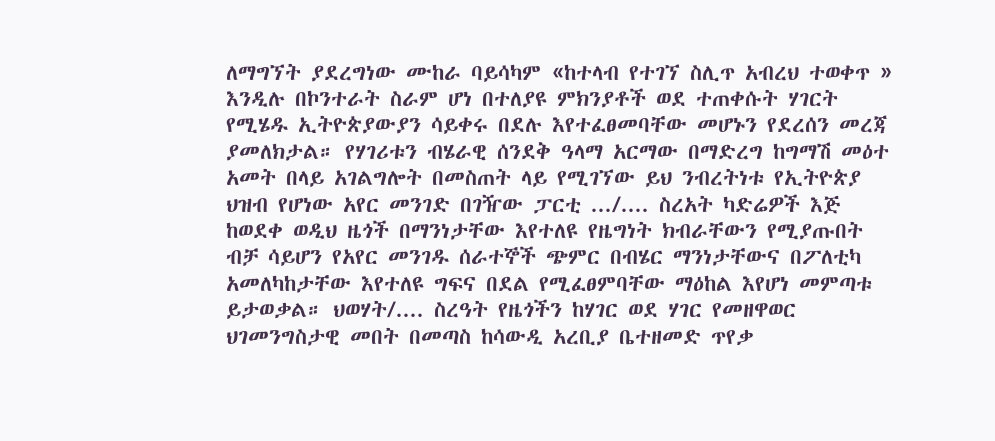ለማግኘት ያደረግነው ሙከራ ባይሳካም «ከተላብ የተገኘ ስሊጥ አብረህ ተወቀጥ » እንዲሉ በኮንተራት ስራም ሆነ በተለያዩ ምክንያቶች ወደ ተጠቀሱት ሃገርት የሚሄዱ ኢትዮጵያውያን ሳይቀሩ በደሉ እየተፈፀመባቸው መሆኑን የደረሰን መረጃ ያመለክታል። የሃገሪቱን ብሄራዊ ሰንደቅ ዓላማ አርማው በማድረግ ከግማሽ መዕተ አመት በላይ አገልግሎት በመስጠት ላይ የሚገኘው ይህ ንብረትነቱ የኢትዮጵያ ህዝብ የሆነው አየር መንገድ በገዥው ፓርቲ .../.... ስረአት ካድሬዎች እጅ ከወደቀ ወዲህ ዜጎች በማንነታቸው እየተለዩ የዜግነት ክብራቸውን የሚያጡበት ብቻ ሳይሆን የአየር መንገዱ ሰራተኞች ጭምር በብሄር ማንነታቸውና በፖለቲካ አመለካከታቸው እየተለዩ ግፍና በደል የሚፈፀምባቸው ማዕከል እየሆነ መምጣቱ ይታወቃል። ህወሃት/.... ስረዓት የዜጎችን ከሃገር ወደ ሃገር የመዘዋወር ህገመንግስታዊ መበት በመጣስ ከሳውዲ አረቢያ ቤተዘመድ ጥየቃ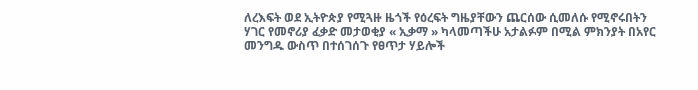ለረእፍት ወደ ኢትዮጵያ የሚጓዙ ዜጎች የዕረፍት ግዜያቸውን ጨርሰው ሲመለሱ የሚኖሩበትን ሃገር የመኖሪያ ፈቃድ መታወቂያ « ኢቃማ » ካላመጣችሁ አታልፉም በሚል ምክንያት በአየር መንግዱ ውስጥ በተሰገሰጉ የፀጥታ ሃይሎች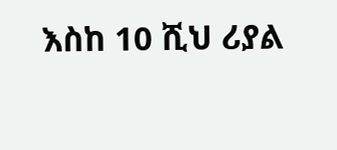እስከ 10 ሺህ ሪያል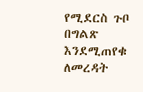የሚደርስ ጉቦ በግልጽ እንደሚጠየቁ ለመረዳት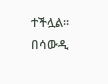ተችሏል። በሳውዲ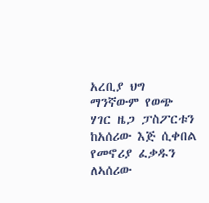አረቢያ ህግ ማንኛውም የወጭ ሃገር ዜጋ ፓስፖርቱን ከአሰሪው እጅ ሲቀበል የመኖሪያ ፈቃዱን ለኣሰሪው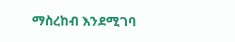ማስረከብ እንደሚገባ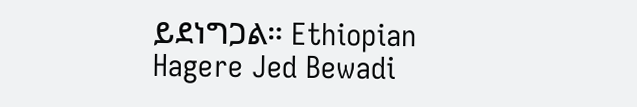ይደነግጋል። Ethiopian Hagere Jed Bewadi